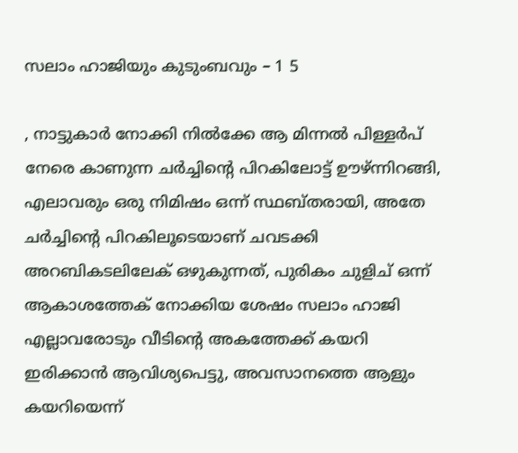സലാം ഹാജിയും കുടുംബവും – 1 5

, നാട്ടുകാർ നോക്കി നിൽക്കേ ആ മിന്നൽ പിള്ളർപ് നേരെ കാണുന്ന ചർച്ചിന്റെ പിറകിലോട്ട് ഊഴ്ന്നിറങ്ങി, എലാവരും ഒരു നിമിഷം ഒന്ന് സ്ഥബ്തരായി, അതേ ചർച്ചിന്റെ പിറകിലൂടെയാണ് ചവടക്കി അറബികടലിലേക് ഒഴുകുന്നത്, പുരികം ചുളിച് ഒന്ന് ആകാശത്തേക് നോക്കിയ ശേഷം സലാം ഹാജി എല്ലാവരോടും വീടിന്റെ അകത്തേക്ക് കയറി ഇരിക്കാൻ ആവിശ്യപെട്ടു, അവസാനത്തെ ആളും കയറിയെന്ന്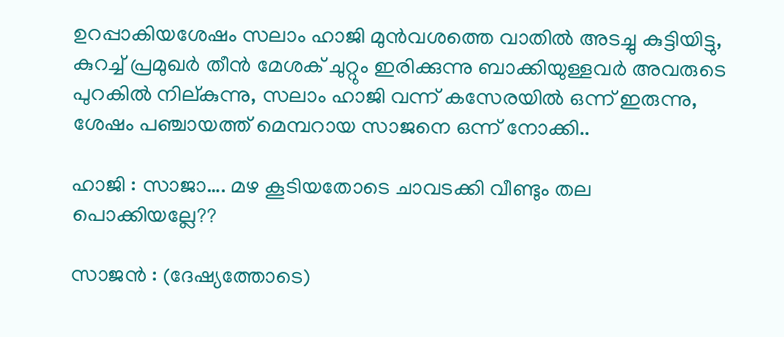ഉറപ്പാകിയശേഷം സലാം ഹാജി മുൻവശത്തെ വാതിൽ അടച്ചു കുട്ടിയിട്ടു, കുറച്ച് പ്രമുഖർ തീൻ മേശക് ചുറ്റും ഇരിക്കുന്നു ബാക്കിയുള്ളവർ അവരുടെ പുറകിൽ നില്കുന്നു, സലാം ഹാജി വന്ന് കസേരയിൽ ഒന്ന് ഇരുന്നു, ശേഷം പഞ്ചായത്ത് മെമ്പറായ സാജനെ ഒന്ന് നോക്കി..

ഹാജി : സാജാ…. മഴ കൂടിയതോടെ ചാവടക്കി വീണ്ടും തല പൊക്കിയല്ലേ??

സാജൻ : (ദേഷ്യത്തോടെ)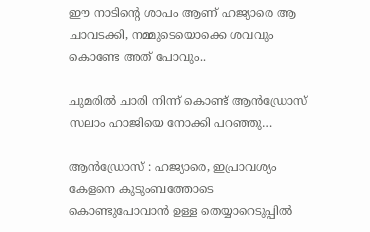ഈ നാടിന്റെ ശാപം ആണ് ഹജ്യാരെ ആ ചാവടക്കി, നമ്മുടെയൊക്കെ ശവവും കൊണ്ടേ അത് പോവും..

ചുമരിൽ ചാരി നിന്ന് കൊണ്ട് ആൻഡ്രോസ് സലാം ഹാജിയെ നോക്കി പറഞ്ഞു…

ആൻഡ്രോസ് : ഹജ്യാരെ, ഇപ്രാവശ്യം കേളനെ കുടുംബത്തോടെ കൊണ്ടുപോവാൻ ഉള്ള തെയ്യാറെടുപ്പിൽ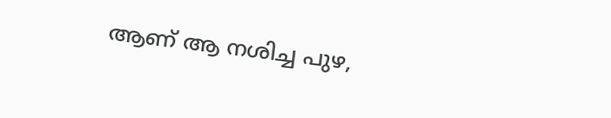ആണ് ആ നശിച്ച പുഴ,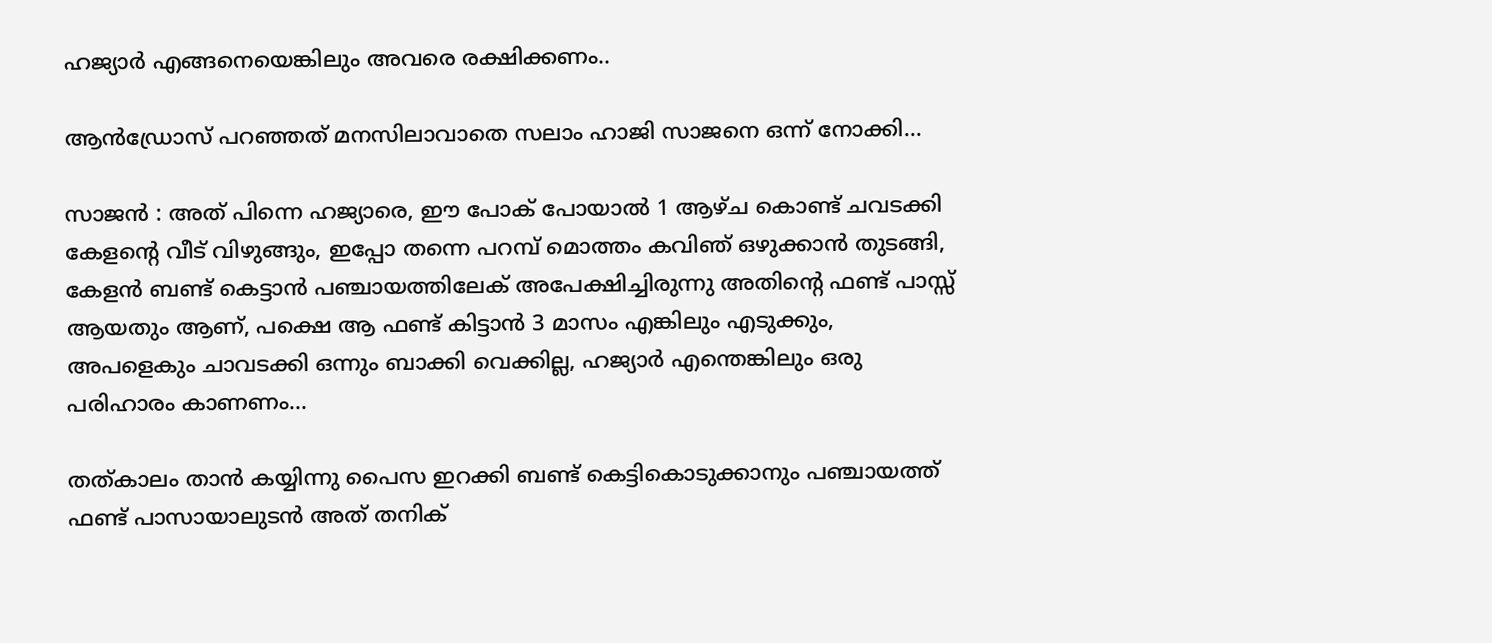ഹജ്യാർ എങ്ങനെയെങ്കിലും അവരെ രക്ഷിക്കണം..

ആൻഡ്രോസ് പറഞ്ഞത് മനസിലാവാതെ സലാം ഹാജി സാജനെ ഒന്ന് നോക്കി…

സാജൻ : അത് പിന്നെ ഹജ്യാരെ, ഈ പോക് പോയാൽ 1 ആഴ്ച കൊണ്ട് ചവടക്കി കേളന്റെ വീട് വിഴുങ്ങും, ഇപ്പോ തന്നെ പറമ്പ് മൊത്തം കവിഞ് ഒഴുക്കാൻ തുടങ്ങി, കേളൻ ബണ്ട് കെട്ടാൻ പഞ്ചായത്തിലേക് അപേക്ഷിച്ചിരുന്നു അതിന്റെ ഫണ്ട്‌ പാസ്സ് ആയതും ആണ്, പക്ഷെ ആ ഫണ്ട്‌ കിട്ടാൻ 3 മാസം എങ്കിലും എടുക്കും, അപളെകും ചാവടക്കി ഒന്നും ബാക്കി വെക്കില്ല, ഹജ്യാർ എന്തെങ്കിലും ഒരു പരിഹാരം കാണണം…

തത്കാലം താൻ കയ്യിന്നു പൈസ ഇറക്കി ബണ്ട് കെട്ടികൊടുക്കാനും പഞ്ചായത്ത്‌ ഫണ്ട്‌ പാസായാലുടൻ അത് തനിക്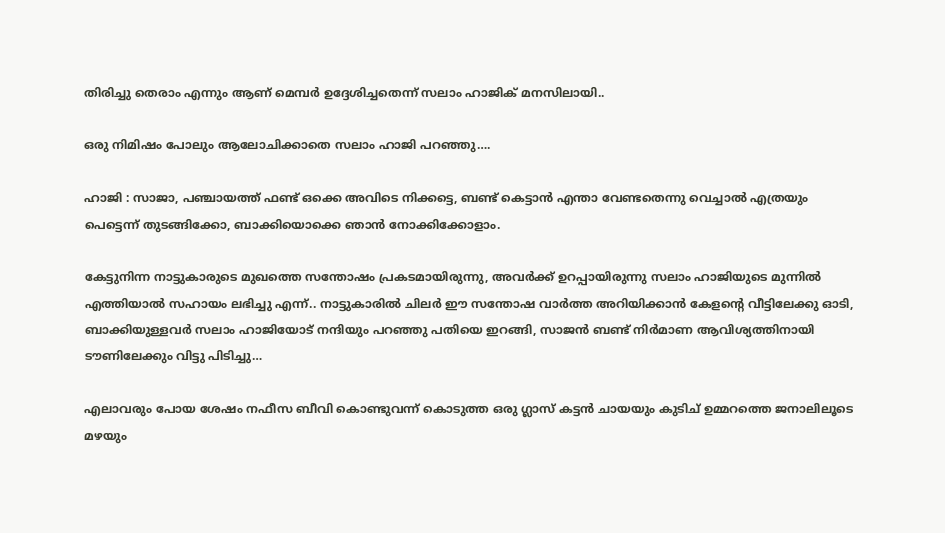തിരിച്ചു തെരാം എന്നും ആണ് മെമ്പർ ഉദ്ദേശിച്ചതെന്ന് സലാം ഹാജിക് മനസിലായി..

ഒരു നിമിഷം പോലും ആലോചിക്കാതെ സലാം ഹാജി പറഞ്ഞു….

ഹാജി : സാജാ, പഞ്ചായത്ത്‌ ഫണ്ട്‌ ഒക്കെ അവിടെ നിക്കട്ടെ, ബണ്ട് കെട്ടാൻ എന്താ വേണ്ടതെന്നു വെച്ചാൽ എത്രയും പെട്ടെന്ന് തുടങ്ങിക്കോ, ബാക്കിയൊക്കെ ഞാൻ നോക്കിക്കോളാം.

കേട്ടുനിന്ന നാട്ടുകാരുടെ മുഖത്തെ സന്തോഷം പ്രകടമായിരുന്നു, അവർക്ക് ഉറപ്പായിരുന്നു സലാം ഹാജിയുടെ മുന്നിൽ എത്തിയാൽ സഹായം ലഭിച്ചു എന്ന്.. നാട്ടുകാരിൽ ചിലർ ഈ സന്തോഷ വാർത്ത അറിയിക്കാൻ കേളന്റെ വീട്ടിലേക്കു ഓടി, ബാക്കിയുള്ളവർ സലാം ഹാജിയോട് നന്ദിയും പറഞ്ഞു പതിയെ ഇറങ്ങി, സാജൻ ബണ്ട് നിർമാണ ആവിശ്യത്തിനായി ടൗണിലേക്കും വിട്ടു പിടിച്ചു…

എലാവരും പോയ ശേഷം നഫീസ ബീവി കൊണ്ടുവന്ന് കൊടുത്ത ഒരു ഗ്ലാസ്‌ കട്ടൻ ചായയും കുടിച് ഉമ്മറത്തെ ജനാലിലൂടെ മഴയും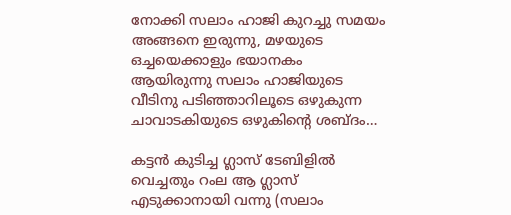നോക്കി സലാം ഹാജി കുറച്ചു സമയം അങ്ങനെ ഇരുന്നു, മഴയുടെ ഒച്ചയെക്കാളും ഭയാനകം ആയിരുന്നു സലാം ഹാജിയുടെ വീടിനു പടിഞ്ഞാറിലൂടെ ഒഴുകുന്ന ചാവാടകിയുടെ ഒഴുകിന്റെ ശബ്ദം…

കട്ടൻ കുടിച്ച ഗ്ലാസ്‌ ടേബിളിൽ വെച്ചതും റംല ആ ഗ്ലാസ് എടുക്കാനായി വന്നു (സലാം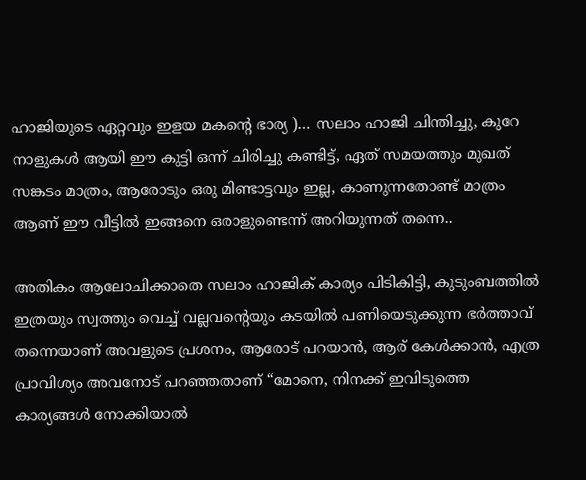ഹാജിയുടെ ഏറ്റവും ഇളയ മകന്റെ ഭാര്യ )… സലാം ഹാജി ചിന്തിച്ചു, കുറേ നാളുകൾ ആയി ഈ കുട്ടി ഒന്ന് ചിരിച്ചു കണ്ടിട്ട്, ഏത് സമയത്തും മുഖത്‌ സങ്കടം മാത്രം, ആരോടും ഒരു മിണ്ടാട്ടവും ഇല്ല, കാണുന്നതോണ്ട് മാത്രം ആണ് ഈ വീട്ടിൽ ഇങ്ങനെ ഒരാളുണ്ടെന്ന് അറിയുന്നത് തന്നെ..

അതികം ആലോചിക്കാതെ സലാം ഹാജിക് കാര്യം പിടികിട്ടി, കുടുംബത്തിൽ ഇത്രയും സ്വത്തും വെച്ച് വല്ലവന്റെയും കടയിൽ പണിയെടുക്കുന്ന ഭർത്താവ് തന്നെയാണ് അവളുടെ പ്രശനം, ആരോട് പറയാൻ, ആര് കേൾക്കാൻ, എത്ര പ്രാവിശ്യം അവനോട് പറഞ്ഞതാണ് “മോനെ, നിനക്ക് ഇവിടുത്തെ കാര്യങ്ങൾ നോക്കിയാൽ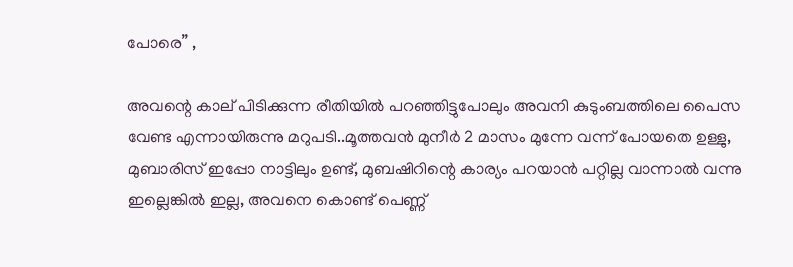പോരെ” ,

അവന്റെ കാല് പിടിക്കുന്ന രീതിയിൽ പറഞ്ഞിട്ടുപോലും അവനി കുടുംബത്തിലെ പൈസ വേണ്ട എന്നായിരുന്നു മറുപടി..മൂത്തവൻ മുനീർ 2 മാസം മുന്നേ വന്ന് പോയതെ ഉള്ളു, മുബാരിസ് ഇപ്പോ നാട്ടിലും ഉണ്ട്, മുബഷിറിന്റെ കാര്യം പറയാൻ പറ്റില്ല വാന്നാൽ വന്നു ഇല്ലെങ്കിൽ ഇല്ല, അവനെ കൊണ്ട് പെണ്ണ്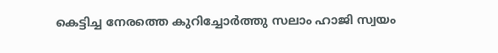കെട്ടിച്ച നേരത്തെ കുറിച്ചോർത്തു സലാം ഹാജി സ്വയം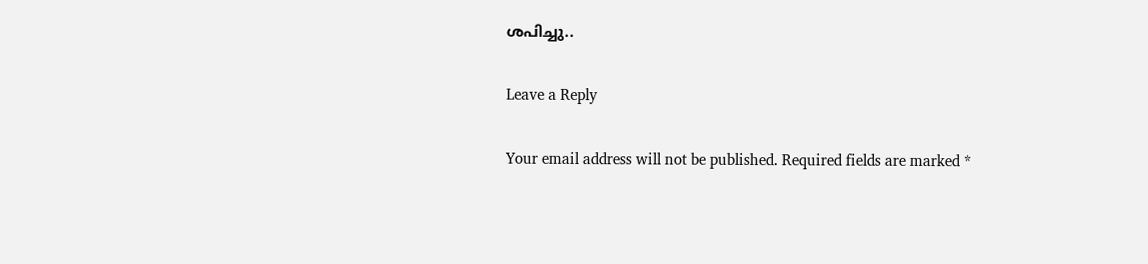ശപിച്ചു..

Leave a Reply

Your email address will not be published. Required fields are marked *